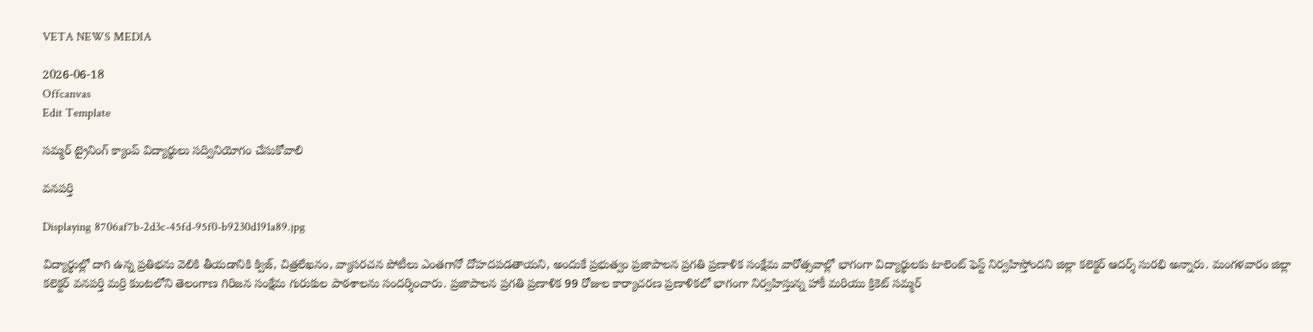VETA NEWS MEDIA

2026-06-18
Offcanvas
Edit Template

సమ్మర్ ట్రైనింగ్ క్యాంప్ విద్యార్థులు సద్వినియోగం చేసుకోవాలి

వనపర్తి

Displaying 8706af7b-2d3c-45fd-95f0-b9230d191a89.jpg

విద్యార్థుల్లో దాగి ఉన్న ప్రతిభను వెలికి తీయడానికి క్విజ్, చిత్రలేఖనం, వ్యాసరచన పోటీలు ఎంతగానో దోహదపడతాయని, అందుకే ప్రభుత్వం ప్రజాపాలన ప్రగతి ప్రణాళిక సంక్షేమ వారోత్సవాల్లో భాగంగా విద్యార్థులకు టాలెంట్ ఫెస్ట్ నిర్వహిస్తోందని జిల్లా కలెక్టర్ ఆదర్శ్ సురభి అన్నారు. మంగళవారం జిల్లా కలెక్టర్ వనపర్తి మర్రి కుంటలోని తెలంగాణ గిరిజన సంక్షేమ గురుకుల పాఠశాలను సందర్శించారు. ప్రజాపాలన ప్రగతి ప్రణాళిక 99 రోజుల కార్యాచరణ ప్రణాళికలో భాగంగా నిర్వహిస్తున్న హాకీ మరియు క్రికెట్ సమ్మర్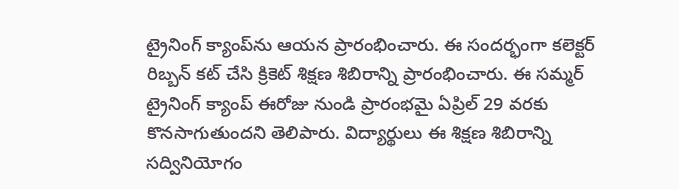ట్రైనింగ్ క్యాంప్‌ను ఆయన ప్రారంభించారు. ఈ సందర్భంగా కలెక్టర్ రిబ్బన్ కట్ చేసి క్రికెట్ శిక్షణ శిబిరాన్ని ప్రారంభించారు. ఈ సమ్మర్ ట్రైనింగ్ క్యాంప్ ఈరోజు నుండి ప్రారంభమై ఏప్రిల్ 29 వరకు కొనసాగుతుందని తెలిపారు. విద్యార్థులు ఈ శిక్షణ శిబిరాన్ని సద్వినియోగం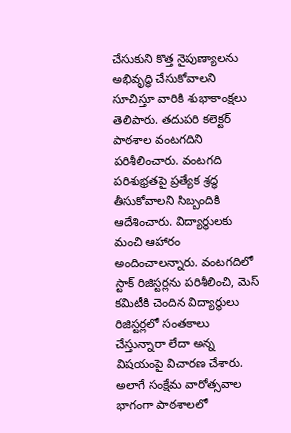చేసుకుని కొత్త నైపుణ్యాలను అభివృద్ధి చేసుకోవాలని సూచిస్తూ వారికి శుభాకాంక్షలు తెలిపారు. తదుపరి కలెక్టర్ పాఠశాల వంటగదిని పరిశీలించారు. వంటగది పరిశుభ్రతపై ప్రత్యేక శ్రద్ధ తీసుకోవాలని సిబ్బందికి ఆదేశించారు. విద్యార్థులకు మంచి ఆహారం అందించాలన్నారు. వంటగదిలో స్టాక్ రిజిస్టర్లను పరిశీలించి, మెస్ కమిటీకి చెందిన విద్యార్థులు రిజిస్టర్లలో సంతకాలు చేస్తున్నారా లేదా అన్న విషయంపై విచారణ చేశారు. అలాగే సంక్షేమ వారోత్సవాల భాగంగా పాఠశాలలో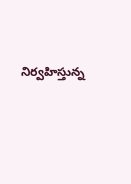నిర్వహిస్తున్న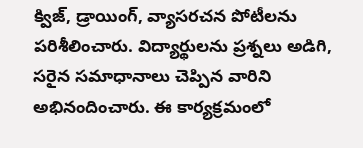క్విజ్, డ్రాయింగ్, వ్యాసరచన పోటీలను పరిశీలించారు. విద్యార్థులను ప్రశ్నలు అడిగి, సరైన సమాధానాలు చెప్పిన వారిని అభినందించారు. ఈ కార్యక్రమంలో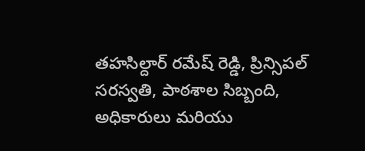తహసిల్దార్ రమేష్ రెడ్డి, ప్రిన్సిపల్ సరస్వతి, పాఠశాల సిబ్బంది, అధికారులు మరియు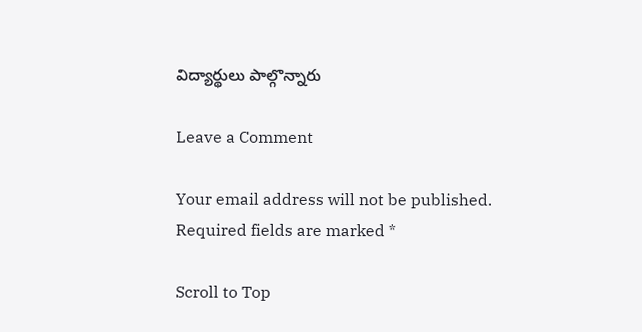విద్యార్థులు పాల్గొన్నారు

Leave a Comment

Your email address will not be published. Required fields are marked *

Scroll to Top